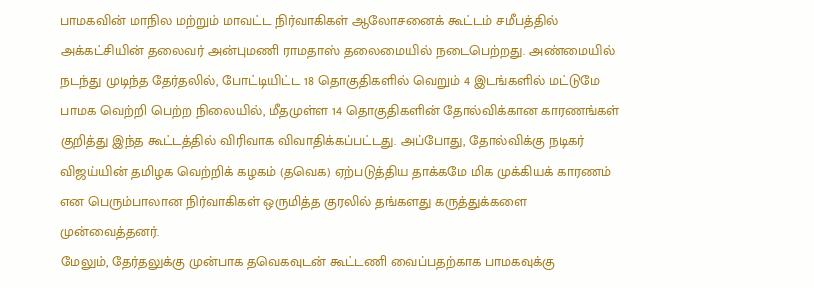பாமகவின் மாநில மற்றும் மாவட்ட நிர்வாகிகள் ஆலோசனைக் கூட்டம் சமீபத்தில் அக்கட்சியின் தலைவர் அன்புமணி ராமதாஸ் தலைமையில் நடைபெற்றது. அண்மையில் நடந்து முடிந்த தேர்தலில், போட்டியிட்ட 18 தொகுதிகளில் வெறும் 4 இடங்களில் மட்டுமே பாமக வெற்றி பெற்ற நிலையில், மீதமுள்ள 14 தொகுதிகளின் தோல்விக்கான காரணங்கள் குறித்து இந்த கூட்டத்தில் விரிவாக விவாதிக்கப்பட்டது. அப்போது, தோல்விக்கு நடிகர் விஜய்யின் தமிழக வெற்றிக் கழகம் (தவெக) ஏற்படுத்திய தாக்கமே மிக முக்கியக் காரணம் என பெரும்பாலான நிர்வாகிகள் ஒருமித்த குரலில் தங்களது கருத்துக்களை முன்வைத்தனர்.
மேலும், தேர்தலுக்கு முன்பாக தவெகவுடன் கூட்டணி வைப்பதற்காக பாமகவுக்கு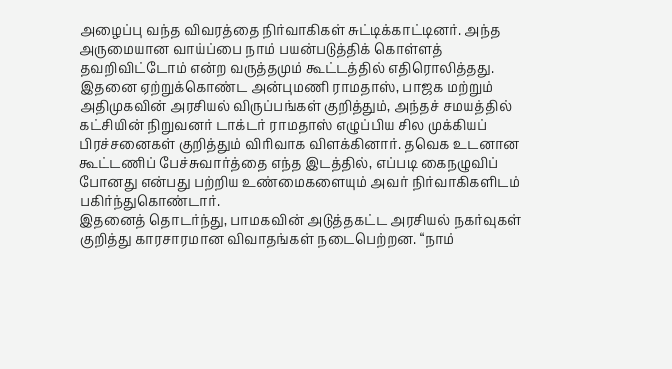அழைப்பு வந்த விவரத்தை நிர்வாகிகள் சுட்டிக்காட்டினர். அந்த அருமையான வாய்ப்பை நாம் பயன்படுத்திக் கொள்ளத் தவறிவிட்டோம் என்ற வருத்தமும் கூட்டத்தில் எதிரொலித்தது. இதனை ஏற்றுக்கொண்ட அன்புமணி ராமதாஸ், பாஜக மற்றும் அதிமுகவின் அரசியல் விருப்பங்கள் குறித்தும், அந்தச் சமயத்தில் கட்சியின் நிறுவனர் டாக்டர் ராமதாஸ் எழுப்பிய சில முக்கியப் பிரச்சனைகள் குறித்தும் விரிவாக விளக்கினார். தவெக உடனான கூட்டணிப் பேச்சுவார்த்தை எந்த இடத்தில், எப்படி கைநழுவிப் போனது என்பது பற்றிய உண்மைகளையும் அவர் நிர்வாகிகளிடம் பகிர்ந்துகொண்டார்.
இதனைத் தொடர்ந்து, பாமகவின் அடுத்தகட்ட அரசியல் நகர்வுகள் குறித்து காரசாரமான விவாதங்கள் நடைபெற்றன. “நாம்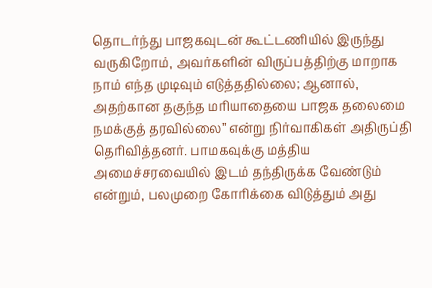தொடர்ந்து பாஜகவுடன் கூட்டணியில் இருந்து வருகிறோம், அவர்களின் விருப்பத்திற்கு மாறாக நாம் எந்த முடிவும் எடுத்ததில்லை; ஆனால், அதற்கான தகுந்த மரியாதையை பாஜக தலைமை நமக்குத் தரவில்லை” என்று நிர்வாகிகள் அதிருப்தி தெரிவித்தனர். பாமகவுக்கு மத்திய அமைச்சரவையில் இடம் தந்திருக்க வேண்டும் என்றும், பலமுறை கோரிக்கை விடுத்தும் அது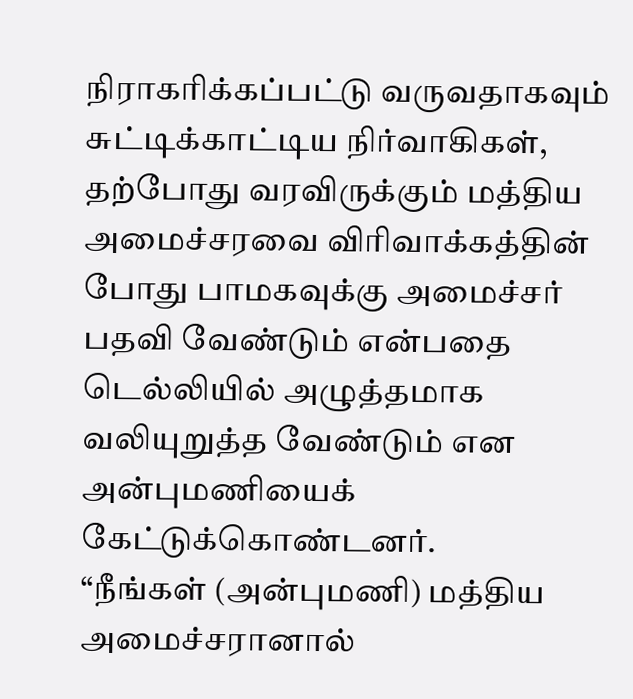நிராகரிக்கப்பட்டு வருவதாகவும் சுட்டிக்காட்டிய நிர்வாகிகள், தற்போது வரவிருக்கும் மத்திய அமைச்சரவை விரிவாக்கத்தின் போது பாமகவுக்கு அமைச்சர் பதவி வேண்டும் என்பதை டெல்லியில் அழுத்தமாக வலியுறுத்த வேண்டும் என அன்புமணியைக் கேட்டுக்கொண்டனர்.
“நீங்கள் (அன்புமணி) மத்திய அமைச்சரானால்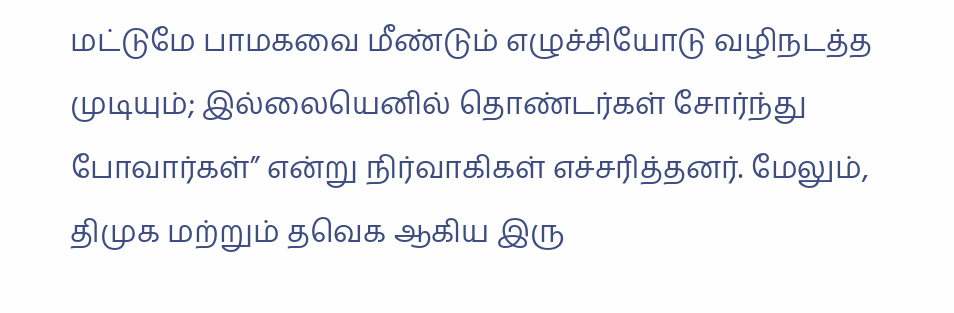மட்டுமே பாமகவை மீண்டும் எழுச்சியோடு வழிநடத்த முடியும்; இல்லையெனில் தொண்டர்கள் சோர்ந்து போவார்கள்” என்று நிர்வாகிகள் எச்சரித்தனர். மேலும், திமுக மற்றும் தவெக ஆகிய இரு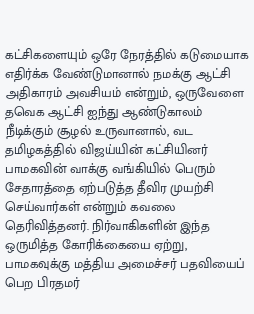கட்சிகளையும் ஒரே நேரத்தில் கடுமையாக எதிர்க்க வேண்டுமானால் நமக்கு ஆட்சி அதிகாரம் அவசியம் என்றும், ஒருவேளை தவெக ஆட்சி ஐந்து ஆண்டுகாலம் நீடிக்கும் சூழல் உருவானால், வட தமிழகத்தில் விஜய்யின் கட்சியினர் பாமகவின் வாக்கு வங்கியில் பெரும் சேதாரத்தை ஏற்படுத்த தீவிர முயற்சி செய்வார்கள் என்றும் கவலை தெரிவித்தனர். நிர்வாகிகளின் இந்த ஒருமித்த கோரிக்கையை ஏற்று, பாமகவுக்கு மத்திய அமைச்சர் பதவியைப் பெற பிரதமர்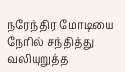நரேந்திர மோடியை நேரில் சந்தித்து வலியுறுத்த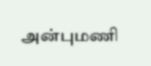அன்புமணி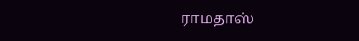ராமதாஸ்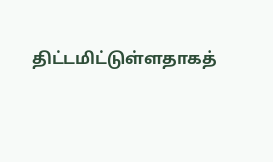திட்டமிட்டுள்ளதாகத்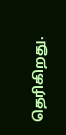தெரிகிறது.